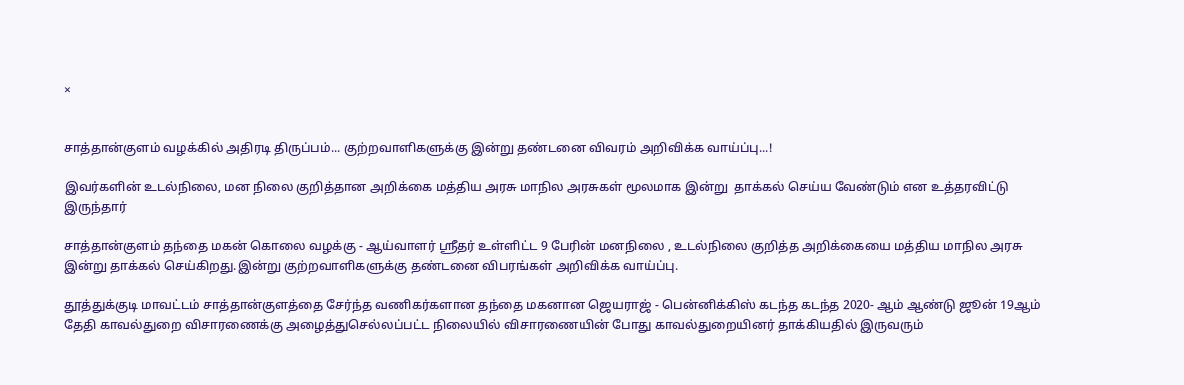×


சாத்தான்குளம் வழக்கில் அதிரடி திருப்பம்... குற்றவாளிகளுக்கு இன்று தண்டனை விவரம் அறிவிக்க வாய்ப்பு...!

இவர்களின் உடல்நிலை, மன நிலை குறித்தான அறிக்கை மத்திய அரசு மாநில அரசுகள் மூலமாக இன்று  தாக்கல் செய்ய வேண்டும் என உத்தரவிட்டு இருந்தார்

சாத்தான்குளம் தந்தை மகன் கொலை வழக்கு - ஆய்வாளர் ஸ்ரீதர் உள்ளிட்ட 9 பேரின் மனநிலை , உடல்நிலை குறித்த அறிக்கையை மத்திய மாநில அரசு இன்று தாக்கல் செய்கிறது.இன்று குற்றவாளிகளுக்கு தண்டனை விபரங்கள் அறிவிக்க வாய்ப்பு.

தூத்துக்குடி மாவட்டம் சாத்தான்குளத்தை சேர்ந்த வணிகர்களான தந்தை மகனான ஜெயராஜ் - பென்னிக்கிஸ் கடந்த கடந்த 2020- ஆம் ஆண்டு ஜூன் 19ஆம் தேதி காவல்துறை விசாரணைக்கு அழைத்துசெல்லப்பட்ட நிலையில் விசாரணையின் போது காவல்துறையினர் தாக்கியதில் இருவரும்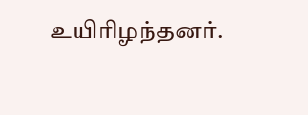உயிரிழந்தனர்.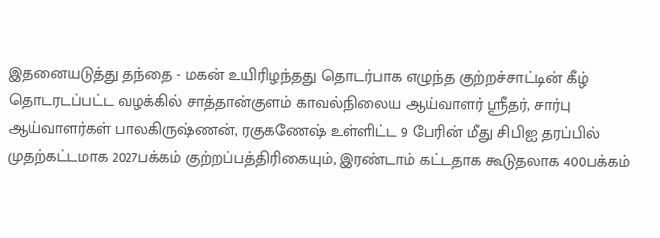இதனையடுத்து தந்தை - மகன் உயிரிழந்தது தொடர்பாக எழுந்த குற்றச்சாட்டின் கீழ் தொடரடப்பட்ட வழக்கில் சாத்தான்குளம் காவல்நிலைய ஆய்வாளர் ஸ்ரீதர், சார்பு ஆய்வாளர்கள் பாலகிருஷ்ணன், ரகுகணேஷ் உள்ளிட்ட 9 பேரின் மீது சிபிஐ தரப்பில் முதற்கட்டமாக 2027பக்கம் குற்றப்பத்திரிகையும், இரண்டாம் கட்டதாக கூடுதலாக 400பக்கம்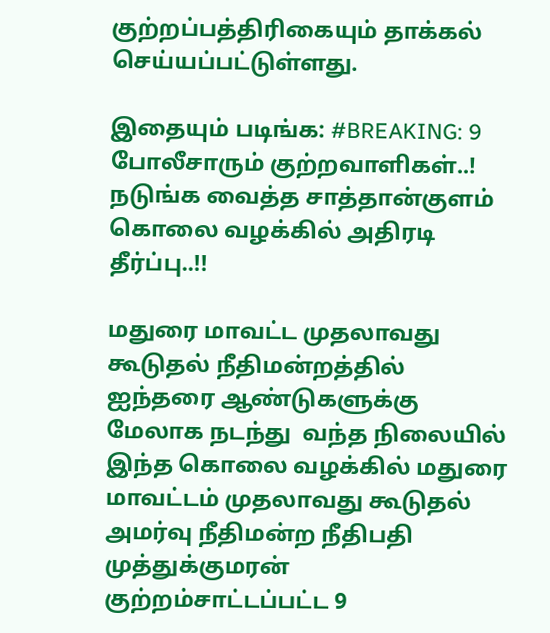குற்றப்பத்திரிகையும் தாக்கல் செய்யப்பட்டுள்ளது.

இதையும் படிங்க: #BREAKING: 9 போலீசாரும் குற்றவாளிகள்..! நடுங்க வைத்த சாத்தான்குளம் கொலை வழக்கில் அதிரடி தீர்ப்பு..!!

மதுரை மாவட்ட முதலாவது கூடுதல் நீதிமன்றத்தில் ஐந்தரை ஆண்டுகளுக்கு மேலாக நடந்து  வந்த நிலையில்   இந்த கொலை வழக்கில் மதுரை மாவட்டம் முதலாவது கூடுதல் அமர்வு நீதிமன்ற நீதிபதி முத்துக்குமரன்   குற்றம்சாட்டப்பட்ட 9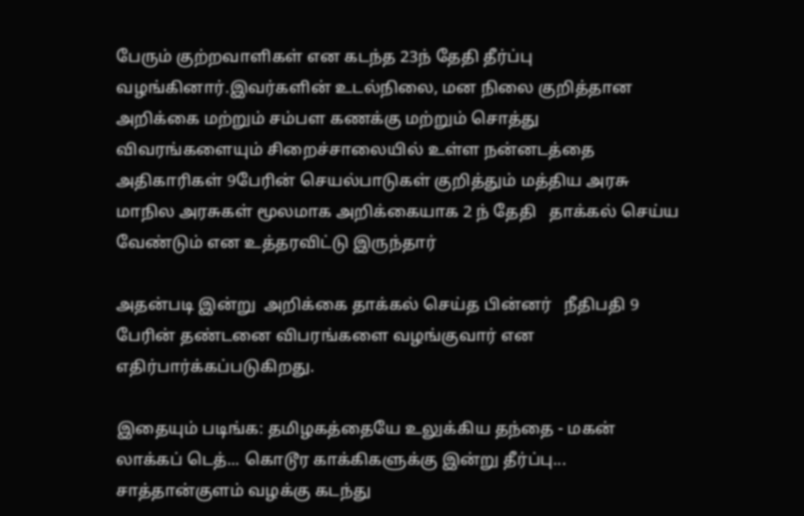பேரும் குற்றவாளிகள் என கடந்த 23ந் தேதி தீர்ப்பு வழங்கினார்.இவர்களின் உடல்நிலை, மன நிலை குறித்தான அறிக்கை மற்றும் சம்பள கணக்கு மற்றும் சொத்து விவரங்களையும் சிறைச்சாலையில் உள்ள நன்னடத்தை அதிகாரிகள் 9பேரின் செயல்பாடுகள் குறித்தும் மத்திய அரசு மாநில அரசுகள் மூலமாக அறிக்கையாக 2 ந் தேதி   தாக்கல் செய்ய வேண்டும் என உத்தரவிட்டு இருந்தார்

அதன்படி இன்று  அறிக்கை தாக்கல் செய்த பின்னர்   நீதிபதி 9 பேரின் தண்டனை விபரங்களை வழங்குவார் என எதிர்பார்க்கப்படுகிறது.

இதையும் படிங்க: தமிழகத்தையே உலுக்கிய தந்தை - மகன் லாக்கப் டெத்... கொடூர காக்கிகளுக்கு இன்று தீர்ப்பு... சாத்தான்குளம் வழக்கு கடந்து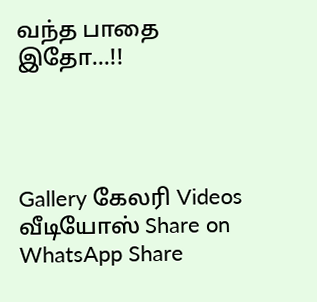வந்த பாதை இதோ...!!




Gallery கேலரி Videos வீடியோஸ் Share on WhatsApp Share